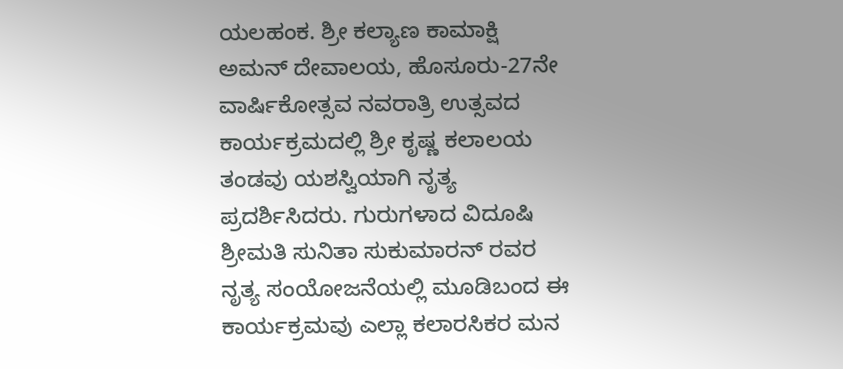ಯಲಹಂಕ. ಶ್ರೀ ಕಲ್ಯಾಣ ಕಾಮಾಕ್ಷಿ ಅಮನ್ ದೇವಾಲಯ, ಹೊಸೂರು-27ನೇ ವಾರ್ಷಿಕೋತ್ಸವ ನವರಾತ್ರಿ ಉತ್ಸವದ ಕಾರ್ಯಕ್ರಮದಲ್ಲಿ ಶ್ರೀ ಕೃಷ್ಣ ಕಲಾಲಯ ತಂಡವು ಯಶಸ್ವಿಯಾಗಿ ನೃತ್ಯ ಪ್ರದರ್ಶಿಸಿದರು. ಗುರುಗಳಾದ ವಿದೂಷಿ ಶ್ರೀಮತಿ ಸುನಿತಾ ಸುಕುಮಾರನ್ ರವರ ನೃತ್ಯ ಸಂಯೋಜನೆಯಲ್ಲಿ ಮೂಡಿಬಂದ ಈ ಕಾರ್ಯಕ್ರಮವು ಎಲ್ಲಾ ಕಲಾರಸಿಕರ ಮನ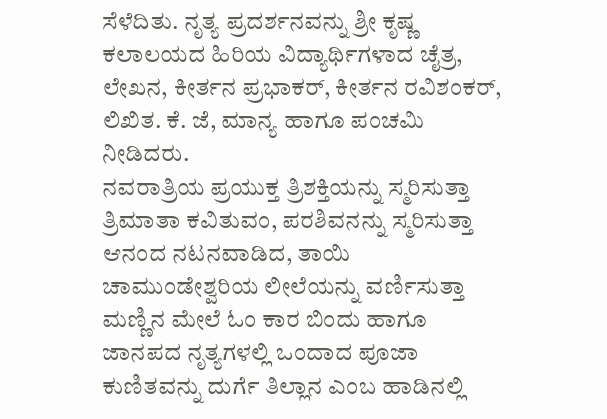ಸೆಳೆದಿತು. ನೃತ್ಯ ಪ್ರದರ್ಶನವನ್ನು ಶ್ರೀ ಕೃಷ್ಣ ಕಲಾಲಯದ ಹಿರಿಯ ವಿದ್ಯಾರ್ಥಿಗಳಾದ ಚೈತ್ರ, ಲೇಖನ, ಕೀರ್ತನ ಪ್ರಭಾಕರ್, ಕೀರ್ತನ ರವಿಶಂಕರ್, ಲಿಖಿತ. ಕೆ. ಜೆ, ಮಾನ್ಯ ಹಾಗೂ ಪಂಚಮಿ ನೀಡಿದರು.
ನವರಾತ್ರಿಯ ಪ್ರಯುಕ್ತ ತ್ರಿಶಕ್ತಿಯನ್ನು ಸ್ಮರಿಸುತ್ತಾ ತ್ರಿಮಾತಾ ಕವಿತುವಂ, ಪರಶಿವನನ್ನು ಸ್ಮರಿಸುತ್ತಾ ಆನಂದ ನಟನವಾಡಿದ, ತಾಯಿ ಚಾಮುಂಡೇಶ್ವರಿಯ ಲೀಲೆಯನ್ನು ವರ್ಣಿಸುತ್ತಾ ಮಣ್ಣಿನ ಮೇಲೆ ಓಂ ಕಾರ ಬಿಂದು ಹಾಗೂ ಜಾನಪದ ನೃತ್ಯಗಳಲ್ಲಿ ಒಂದಾದ ಪೂಜಾ ಕುಣಿತವನ್ನು ದುರ್ಗೆ ತಿಲ್ಲಾನ ಎಂಬ ಹಾಡಿನಲ್ಲಿ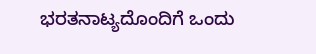ಭರತನಾಟ್ಯದೊಂದಿಗೆ ಒಂದು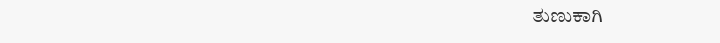ತುಣುಕಾಗಿ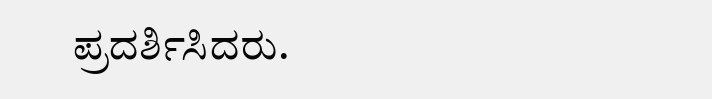ಪ್ರದರ್ಶಿಸಿದರು.